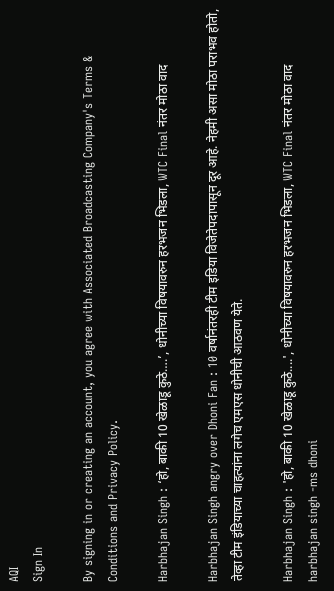AQI
Sign In

By signing in or creating an account, you agree with Associated Broadcasting Company's Terms & Conditions and Privacy Policy.

Harbhajan Singh : ‘हो, बाकी 10 खेळाडू कुठे….’, धोनीच्या विषयावरुन हरभजन भिडला, WTC Final नंतर मोठा वाद

Harbhajan Singh angry over Dhoni Fan : 10 वर्षानंतरही टीम इडिया विजेतेपदापासून दूर आहे. नेहमी असा मोठा पराभव होतो, तेव्हा टीम इंडियाच्या चाहत्यांना लगेच एमएस धोनीची आठवण येते.

Harbhajan Singh : 'हो, बाकी 10 खेळाडू कुठे....', धोनीच्या विषयावरुन हरभजन भिडला, WTC Final नंतर मोठा वाद
harbhajan singh -ms dhoni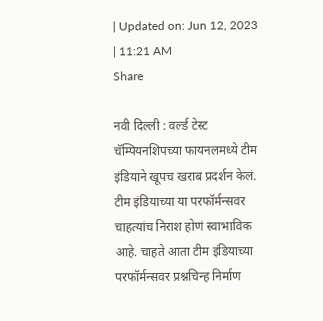| Updated on: Jun 12, 2023 | 11:21 AM
Share

नवी दिल्ली : वर्ल्ड टेस्ट चॅम्पियनशिपच्या फायनलमध्ये टीम इंडियाने खूपच खराब प्रदर्शन केलं. टीम इंडियाच्या या परफॉर्मन्सवर चाहत्यांच निराश होणं स्वाभाविक आहे. चाहते आता टीम इंडियाच्या परफॉर्मन्सवर प्रश्नचिन्ह निर्माण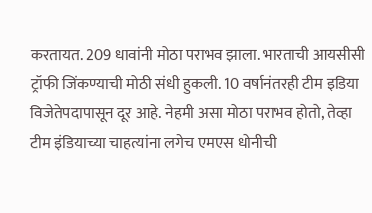करतायत. 209 धावांनी मोठा पराभव झाला. भारताची आयसीसी ट्रॉफी जिंकण्याची मोठी संधी हुकली. 10 वर्षानंतरही टीम इडिया विजेतेपदापासून दूर आहे. नेहमी असा मोठा पराभव होतो, तेव्हा टीम इंडियाच्या चाहत्यांना लगेच एमएस धोनीची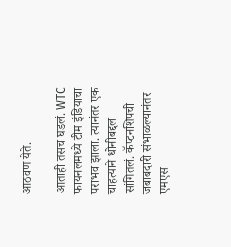आठवण येते.

आताही तसच घडलं. WTC फायनलमध्ये टीम इंडियाचा पराभव झाला. त्यानंतर एक चाहत्याने धोनीबद्दल सांगितलं. कॅप्टनशिपची जबाबदारी संभाळल्यानंतर एमएस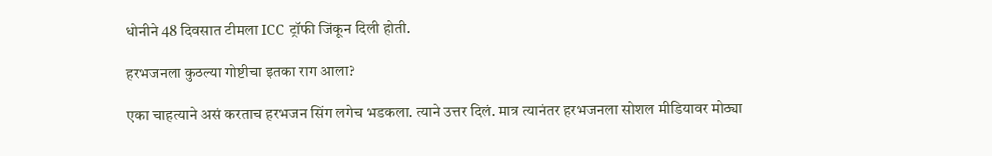धोनीने 48 दिवसात टीमला ICC ट्रॉफी जिंकून दिली होती.

हरभजनला कुठल्या गोष्टीचा इतका राग आला?

एका चाहत्याने असं करताच हरभजन सिंग लगेच भडकला. त्याने उत्तर दिलं. मात्र त्यानंतर हरभजनला सोशल मीडियावर मोठ्या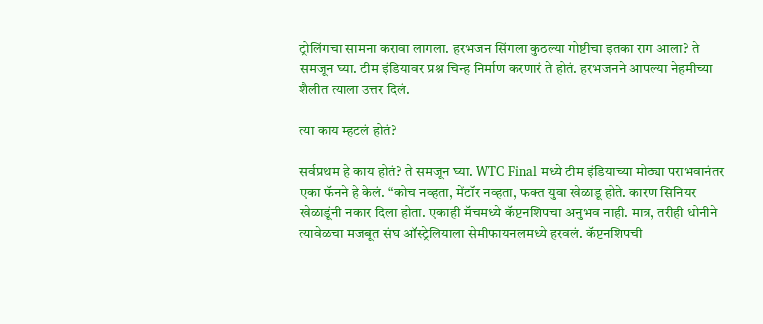ट्रोलिंगचा सामना करावा लागला. हरभजन सिंगला कुठल्या गोष्टीचा इतका राग आला? ते समजून घ्या. टीम इंडियावर प्रश्न चिन्ह निर्माण करणारं ते होतं. हरभजनने आपल्या नेहमीच्या शैलीत त्याला उत्तर दिलं.

त्या काय म्हटलं होतं?

सर्वप्रथम हे काय होतं? ते समजून घ्या. WTC Final मध्ये टीम इंडियाच्या मोठ्या पराभवानंतर एका फॅनने हे केलं. “कोच नव्हता, मेंटॉर नव्हता, फक्त युवा खेळाडू होते. कारण सिनियर खेळाडूंनी नकार दिला होता. एकाही मॅचमध्ये कॅप्टनशिपचा अनुभव नाही. मात्र, तरीही धोनीने त्यावेळचा मजबूत संघ ऑस्ट्रेलियाला सेमीफायनलमध्ये हरवलं. कॅप्टनशिपची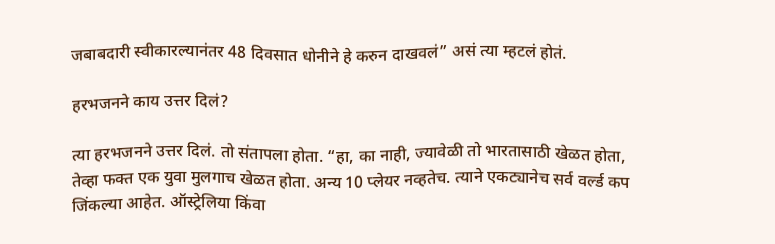जबाबदारी स्वीकारल्यानंतर 48 दिवसात धोनीने हे करुन दाखवलं” असं त्या म्हटलं होतं.

हरभजनने काय उत्तर दिलं?

त्या हरभजनने उत्तर दिलं. तो संतापला होता. “हा, का नाही, ज्यावेळी तो भारतासाठी खेळत होता, तेव्हा फक्त एक युवा मुलगाच खेळत होता. अन्य 10 प्लेयर नव्हतेच. त्याने एकट्यानेच सर्व वर्ल्ड कप जिंकल्या आहेत. ऑस्ट्रेलिया किंवा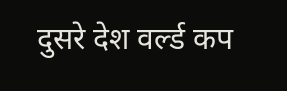दुसरे देश वर्ल्ड कप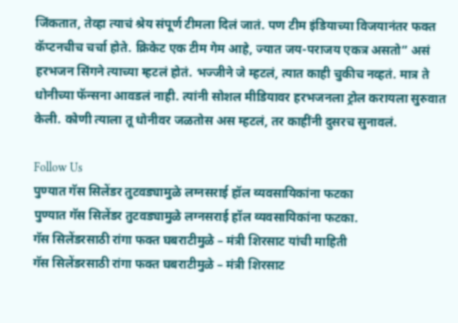जिंकतात, तेव्हा त्याचं श्रेय संपूर्ण टीमला दिलं जातं. पण टीम इंडियाच्या विजयानंतर फक्त कॅप्टनचीच चर्चा होते. क्रिकेट एक टीम गेम आहे, ज्यात जय-पराजय एकत्र असतो” असं हरभजन सिंगने त्याच्या म्हटलं होतं. भज्जीने जे म्हटलं, त्यात काही चुकीच नव्हतं. मात्र ते धोनीच्या फॅन्सना आवडलं नाही. त्यांनी सोशल मीडियावर हरभजनला ट्रोल करायला सुरुवात केली. कोणी त्याला तू धोनीवर जळतोस अस म्हटलं, तर काहींनी दुसरच सुनावलं.

Follow Us
पुण्यात गॅस सिलेंडर तुटवड्यामुळे लग्नसराई हॉल व्यवसायिकांना फटका
पुण्यात गॅस सिलेंडर तुटवड्यामुळे लग्नसराई हॉल व्यवसायिकांना फटका.
गॅस सिलेंडरसाठी रांगा फक्त घबराटीमुळे – मंत्री शिरसाट यांची माहिती
गॅस सिलेंडरसाठी रांगा फक्त घबराटीमुळे – मंत्री शिरसाट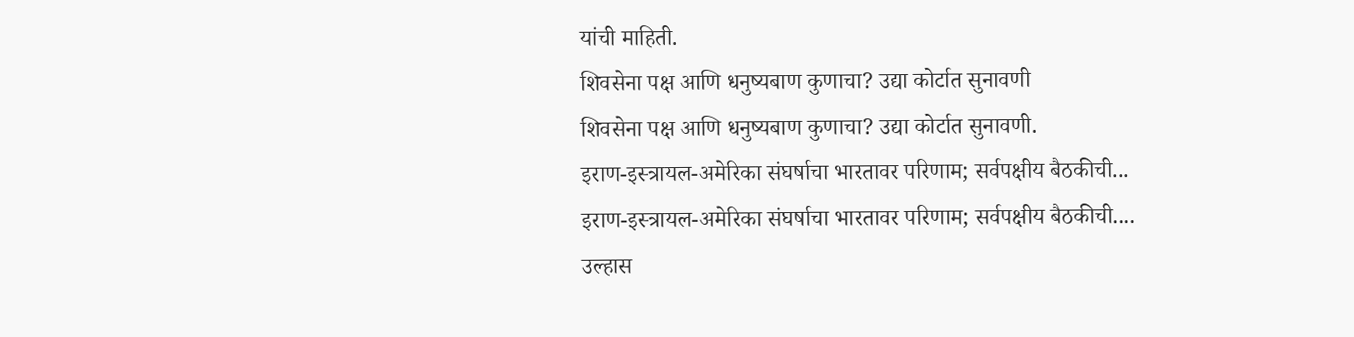यांची माहिती.
शिवसेना पक्ष आणि धनुष्यबाण कुणाचा? उद्या कोर्टात सुनावणी
शिवसेना पक्ष आणि धनुष्यबाण कुणाचा? उद्या कोर्टात सुनावणी.
इराण-इस्त्रायल-अमेरिका संघर्षाचा भारतावर परिणाम; सर्वपक्षीय बैठकीची...
इराण-इस्त्रायल-अमेरिका संघर्षाचा भारतावर परिणाम; सर्वपक्षीय बैठकीची....
उल्हास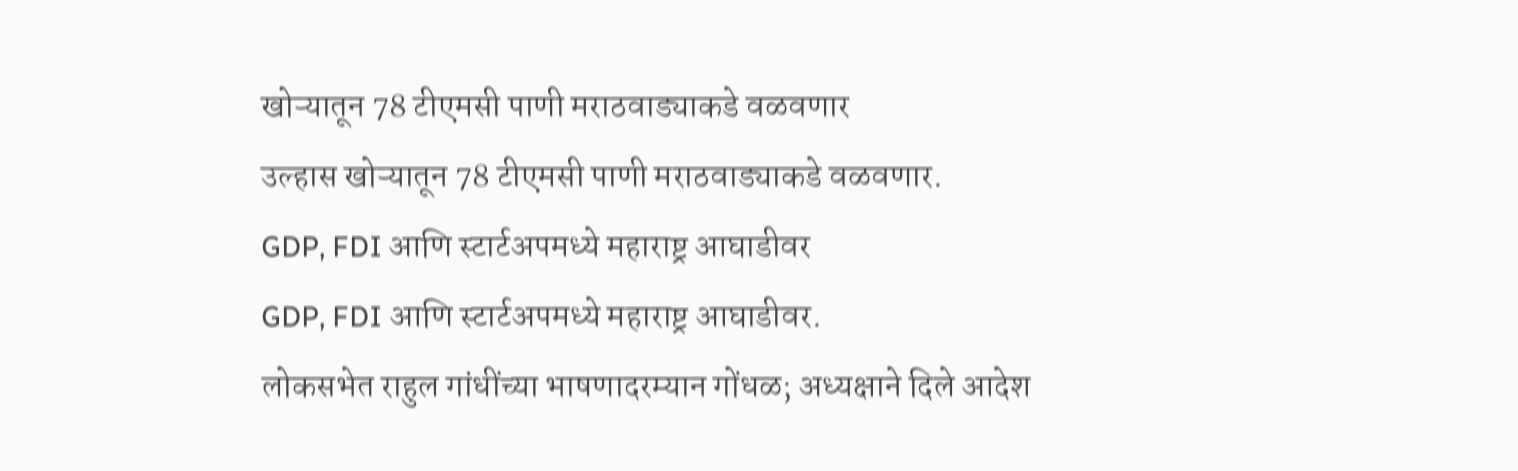खोऱ्यातून 78 टीएमसी पाणी मराठवाड्याकडे वळवणार
उल्हास खोऱ्यातून 78 टीएमसी पाणी मराठवाड्याकडे वळवणार.
GDP, FDI आणि स्टार्टअपमध्ये महाराष्ट्र आघाडीवर
GDP, FDI आणि स्टार्टअपमध्ये महाराष्ट्र आघाडीवर.
लोकसभेत राहुल गांधींच्या भाषणादरम्यान गोंधळ; अध्यक्षाने दिले आदेश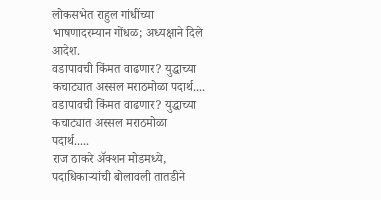लोकसभेत राहुल गांधींच्या भाषणादरम्यान गोंधळ; अध्यक्षाने दिले आदेश.
वडापावची किंमत वाढणार? युद्धाच्या कचाट्यात अस्सल मराठमोळा पदार्थ....
वडापावची किंमत वाढणार? युद्धाच्या कचाट्यात अस्सल मराठमोळा पदार्थ.....
राज ठाकरे अ‍ॅक्शन मोडमध्ये, पदाधिकाऱ्यांची बोलावली तातडीने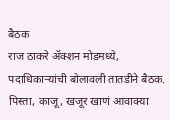बैठक
राज ठाकरे अ‍ॅक्शन मोडमध्ये, पदाधिकाऱ्यांची बोलावली तातडीने बैठक.
पिस्ता, काजू, खजूर खाणं आवाक्या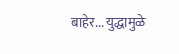बाहेर... युद्धामुळे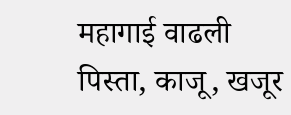महागाई वाढली
पिस्ता, काजू, खजूर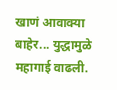खाणं आवाक्या बाहेर... युद्धामुळे महागाई वाढली.